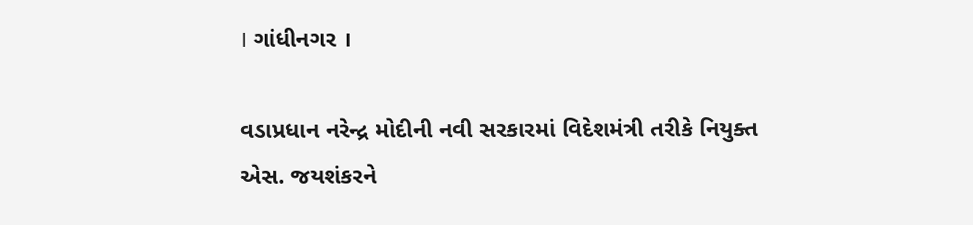। ગાંધીનગર ।

વડાપ્રધાન નરેન્દ્ર મોદીની નવી સરકારમાં વિદેશમંત્રી તરીકે નિયુક્ત એસ. જયશંકરને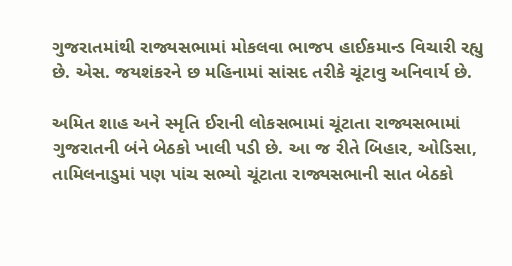ગુજરાતમાંથી રાજ્યસભામાં મોકલવા ભાજપ હાઈકમાન્ડ વિચારી રહ્યુ છે. એસ. જયશંકરને છ મહિનામાં સાંસદ તરીકે ચૂંટાવુ અનિવાર્ય છે.

અમિત શાહ અને સ્મૃતિ ઈરાની લોકસભામાં ચૂંટાતા રાજ્યસભામાં ગુજરાતની બંને બેઠકો ખાલી પડી છે. આ જ રીતે બિહાર, ઓડિસા, તામિલનાડુમાં પણ પાંચ સભ્યો ચૂંટાતા રાજ્યસભાની સાત બેઠકો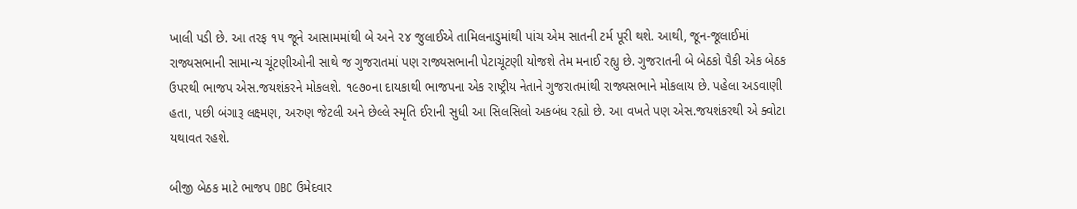ખાલી પડી છે. આ તરફ ૧૫ જૂને આસામમાંથી બે અને ૨૪ જુલાઈએ તામિલનાડુમાંથી પાંચ એમ સાતની ટર્મ પૂરી થશે. આથી, જૂન-જૂલાઈમાં રાજ્યસભાની સામાન્ય ચૂંટણીઓની સાથે જ ગુજરાતમાં પણ રાજ્યસભાની પેટાચૂંટણી યોજશે તેમ મનાઈ રહ્યુ છે. ગુજરાતની બે બેઠકો પૈકી એક બેઠક ઉપરથી ભાજપ એસ.જયશંકરને મોકલશે. ૧૯૭૦ના દાયકાથી ભાજપના એક રાષ્ટ્રીય નેતાને ગુજરાતમાંથી રાજ્યસભાને મોકલાય છે. પહેલા અડવાણી હતા, પછી બંગારૂ લક્ષ્મણ, અરુણ જેટલી અને છેલ્લે સ્મૃતિ ઈરાની સુધી આ સિલસિલો અકબંધ રહ્યો છે. આ વખતે પણ એસ.જયશંકરથી એ ક્વોટા યથાવત રહશે.

બીજી બેઠક માટે ભાજપ OBC ઉમેદવાર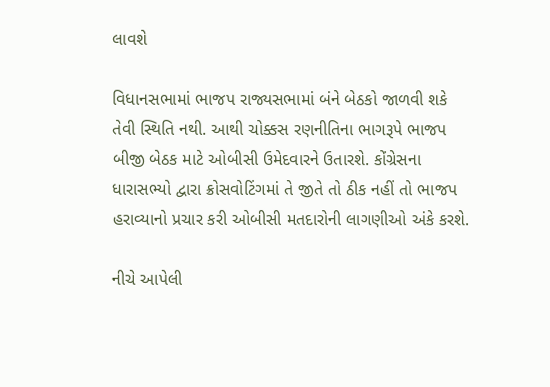લાવશે

વિધાનસભામાં ભાજપ રાજ્યસભામાં બંને બેઠકો જાળવી શકે તેવી સ્થિતિ નથી. આથી ચોક્કસ રણનીતિના ભાગરૂપે ભાજપ બીજી બેઠક માટે ઓબીસી ઉમેદવારને ઉતારશે. કોંગ્રેસના ધારાસભ્યો દ્વારા ક્રોસવોટિંગમાં તે જીતે તો ઠીક નહીં તો ભાજપ હરાવ્યાનો પ્રચાર કરી ઓબીસી મતદારોની લાગણીઓ અંકે કરશે.

નીચે આપેલી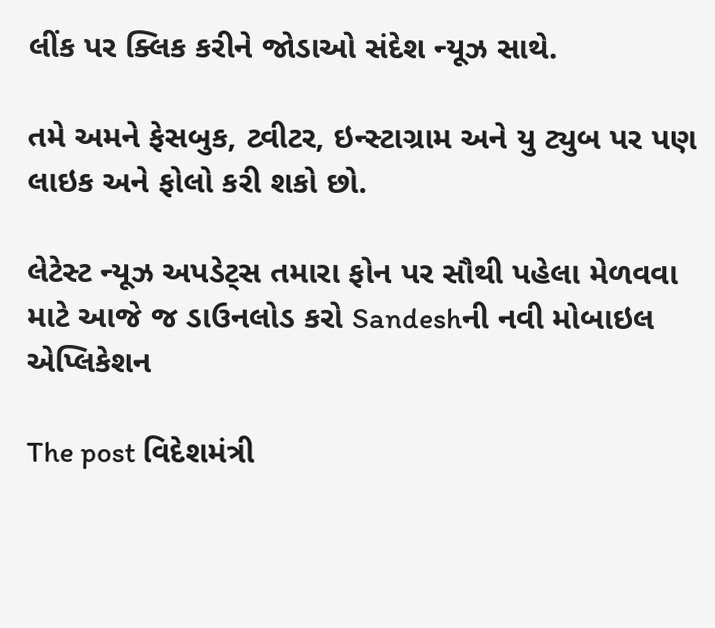લીંક પર ક્લિક કરીને જોડાઓ સંદેશ ન્યૂઝ સાથે.

તમે અમને ફેસબુક, ટ્વીટર, ઇન્સ્ટાગ્રામ અને યુ ટ્યુબ પર પણ લાઇક અને ફોલો કરી શકો છો.

લેટેસ્ટ ન્યૂઝ અપડેટ્સ તમારા ફોન પર સૌથી પહેલા મેળવવા માટે આજે જ ડાઉનલોડ કરો Sandeshની નવી મોબાઇલ એપ્લિકેશન

The post વિદેશમંત્રી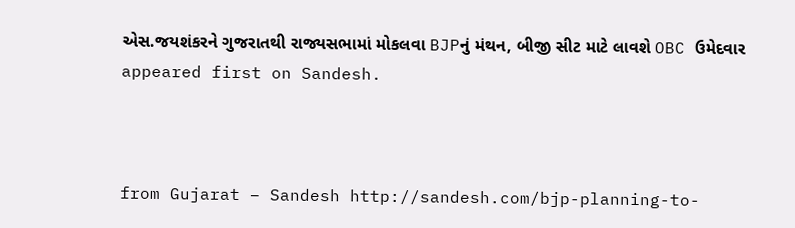એસ.જયશંકરને ગુજરાતથી રાજ્યસભામાં મોકલવા BJPનું મંથન, બીજી સીટ માટે લાવશે OBC ઉમેદવાર appeared first on Sandesh.



from Gujarat – Sandesh http://sandesh.com/bjp-planning-to-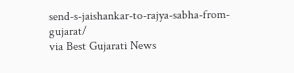send-s-jaishankar-to-rajya-sabha-from-gujarat/
via Best Gujarati News